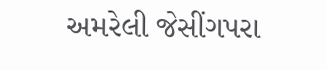અમરેલી જેસીંગપરા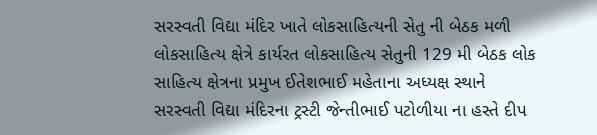સરસ્વતી વિદ્યા મંદિર ખાતે લોકસાહિત્યની સેતુ ની બેઠક મળી
લોકસાહિત્ય ક્ષેત્રે કાર્યરત લોકસાહિત્ય સેતુની 129 મી બેઠક લોક સાહિત્ય ક્ષેત્રના પ્રમુખ ઈતેશભાઈ મહેતાના અધ્યક્ષ સ્થાને સરસ્વતી વિદ્યા મંદિરના ટ્રસ્ટી જેન્તીભાઈ પટોળીયા ના હસ્તે દીપ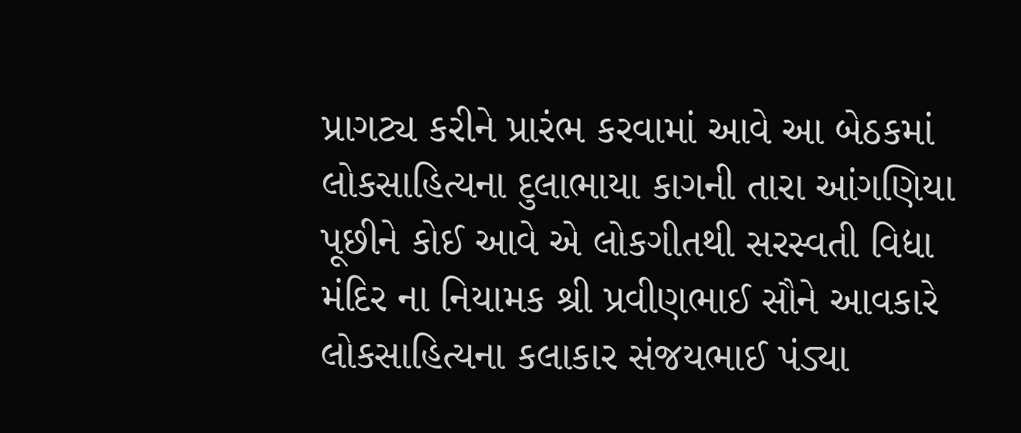પ્રાગટ્ય કરીને પ્રારંભ કરવામાં આવે આ બેઠકમાં લોકસાહિત્યના દુલાભાયા કાગની તારા આંગણિયા પૂછીને કોઈ આવે એ લોકગીતથી સરસ્વતી વિદ્યા મંદિર ના નિયામક શ્રી પ્રવીણભાઈ સૌને આવકારે લોકસાહિત્યના કલાકાર સંજયભાઈ પંડ્યા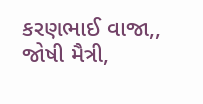કરણભાઈ વાજા,, જોષી મૈત્રી,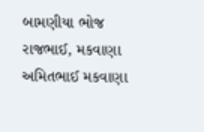બામણીયા ભોજ રાજભાઈ, મકવાણા અમિતભાઈ મકવાણા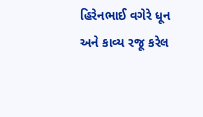હિરેનભાઈ વગેરે ધૂન અને કાવ્ય રજૂ કરેલ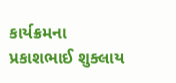કાર્યક્રમના પ્રકાશભાઈ શુક્લાય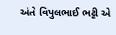અંતે વિપુલભાઈ ભટ્ટી એ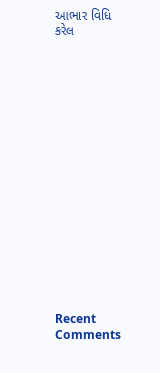આભાર વિધિ કરેલ


















Recent Comments